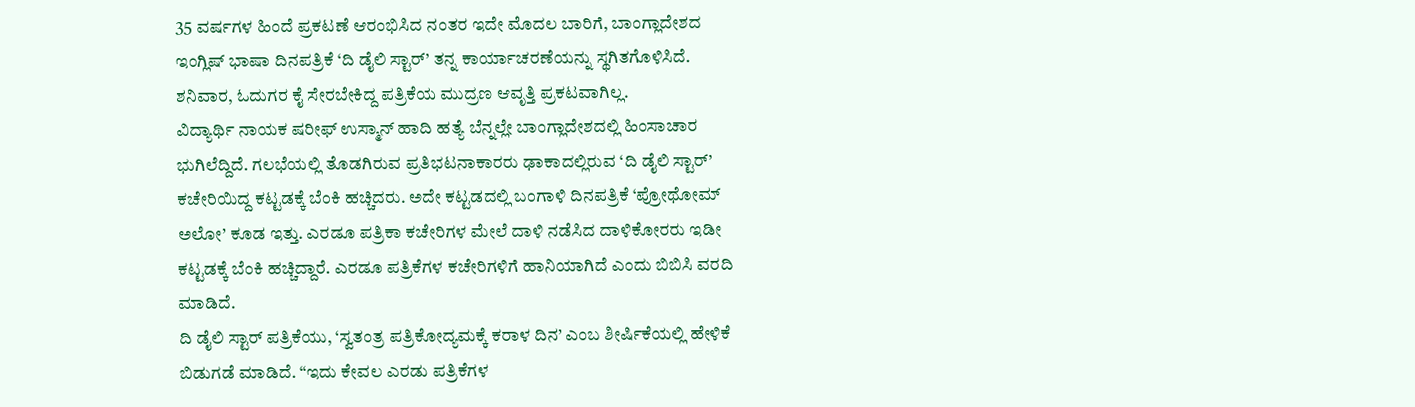35 ವರ್ಷಗಳ ಹಿಂದೆ ಪ್ರಕಟಣೆ ಆರಂಭಿಸಿದ ನಂತರ ಇದೇ ಮೊದಲ ಬಾರಿಗೆ, ಬಾಂಗ್ಲಾದೇಶದ ಇಂಗ್ಲಿಷ್ ಭಾಷಾ ದಿನಪತ್ರಿಕೆ ‘ದಿ ಡೈಲಿ ಸ್ಟಾರ್’ ತನ್ನ ಕಾರ್ಯಾಚರಣೆಯನ್ನು ಸ್ಥಗಿತಗೊಳಿಸಿದೆ. ಶನಿವಾರ, ಓದುಗರ ಕೈ ಸೇರಬೇಕಿದ್ದ ಪತ್ರಿಕೆಯ ಮುದ್ರಣ ಆವೃತ್ತಿ ಪ್ರಕಟವಾಗಿಲ್ಲ.
ವಿದ್ಯಾರ್ಥಿ ನಾಯಕ ಷರೀಫ್ ಉಸ್ಮಾನ್ ಹಾದಿ ಹತ್ಯೆ ಬೆನ್ನಲ್ಲೇ ಬಾಂಗ್ಲಾದೇಶದಲ್ಲಿ ಹಿಂಸಾಚಾರ ಭುಗಿಲೆದ್ದಿದೆ. ಗಲಭೆಯಲ್ಲಿ ತೊಡಗಿರುವ ಪ್ರತಿಭಟನಾಕಾರರು ಢಾಕಾದಲ್ಲಿರುವ ‘ದಿ ಡೈಲಿ ಸ್ಟಾರ್’ ಕಚೇರಿಯಿದ್ದ ಕಟ್ಟಡಕ್ಕೆ ಬೆಂಕಿ ಹಚ್ಚಿದರು. ಅದೇ ಕಟ್ಟಡದಲ್ಲಿ ಬಂಗಾಳಿ ದಿನಪತ್ರಿಕೆ ‘ಪ್ರೋಥೋಮ್ ಅಲೋ’ ಕೂಡ ಇತ್ತು. ಎರಡೂ ಪತ್ರಿಕಾ ಕಚೇರಿಗಳ ಮೇಲೆ ದಾಳಿ ನಡೆಸಿದ ದಾಳಿಕೋರರು ಇಡೀ ಕಟ್ಟಡಕ್ಕೆ ಬೆಂಕಿ ಹಚ್ಚಿದ್ದಾರೆ. ಎರಡೂ ಪತ್ರಿಕೆಗಳ ಕಚೇರಿಗಳಿಗೆ ಹಾನಿಯಾಗಿದೆ ಎಂದು ಬಿಬಿಸಿ ವರದಿ ಮಾಡಿದೆ.
ದಿ ಡೈಲಿ ಸ್ಟಾರ್ ಪತ್ರಿಕೆಯು, ‘ಸ್ವತಂತ್ರ ಪತ್ರಿಕೋದ್ಯಮಕ್ಕೆ ಕರಾಳ ದಿನ’ ಎಂಬ ಶೀರ್ಷಿಕೆಯಲ್ಲಿ ಹೇಳಿಕೆ ಬಿಡುಗಡೆ ಮಾಡಿದೆ. “ಇದು ಕೇವಲ ಎರಡು ಪತ್ರಿಕೆಗಳ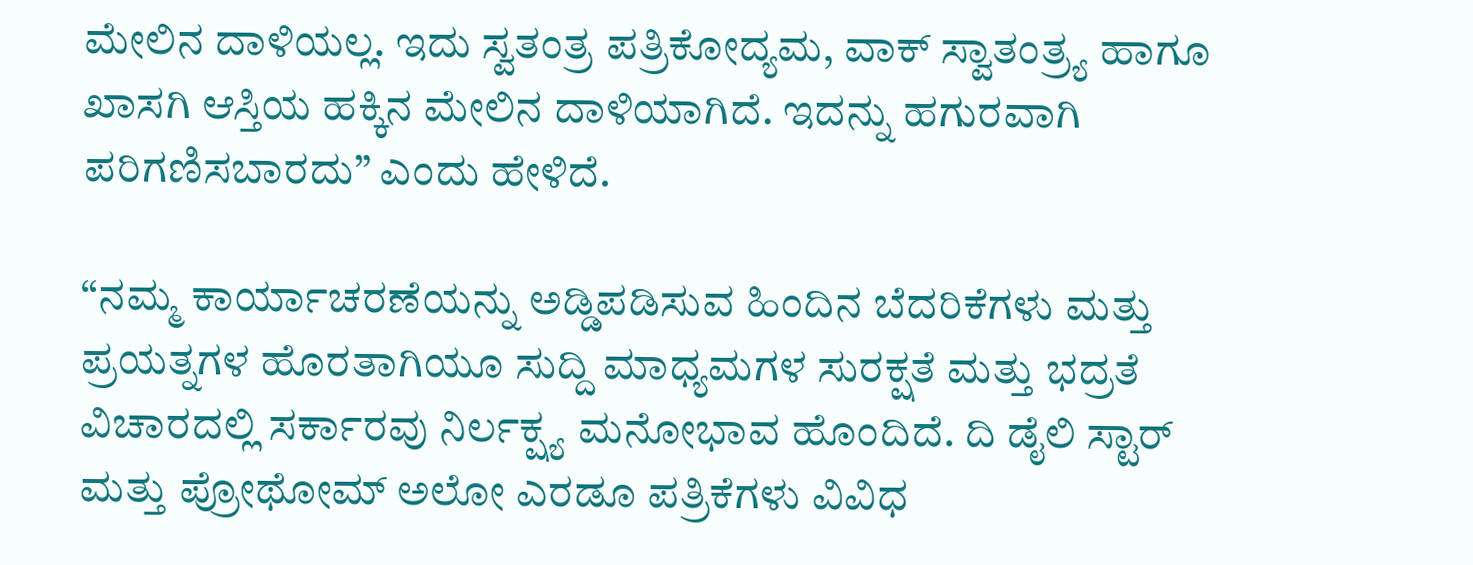ಮೇಲಿನ ದಾಳಿಯಲ್ಲ. ಇದು ಸ್ವತಂತ್ರ ಪತ್ರಿಕೋದ್ಯಮ, ವಾಕ್ ಸ್ವಾತಂತ್ರ್ಯ ಹಾಗೂ ಖಾಸಗಿ ಆಸ್ತಿಯ ಹಕ್ಕಿನ ಮೇಲಿನ ದಾಳಿಯಾಗಿದೆ. ಇದನ್ನು ಹಗುರವಾಗಿ ಪರಿಗಣಿಸಬಾರದು” ಎಂದು ಹೇಳಿದೆ.

“ನಮ್ಮ ಕಾರ್ಯಾಚರಣೆಯನ್ನು ಅಡ್ಡಿಪಡಿಸುವ ಹಿಂದಿನ ಬೆದರಿಕೆಗಳು ಮತ್ತು ಪ್ರಯತ್ನಗಳ ಹೊರತಾಗಿಯೂ ಸುದ್ದಿ ಮಾಧ್ಯಮಗಳ ಸುರಕ್ಷತೆ ಮತ್ತು ಭದ್ರತೆ ವಿಚಾರದಲ್ಲಿ ಸರ್ಕಾರವು ನಿರ್ಲಕ್ಷ್ಯ ಮನೋಭಾವ ಹೊಂದಿದೆ. ದಿ ಡೈಲಿ ಸ್ಟಾರ್ ಮತ್ತು ಪ್ರೋಥೋಮ್ ಅಲೋ ಎರಡೂ ಪತ್ರಿಕೆಗಳು ವಿವಿಧ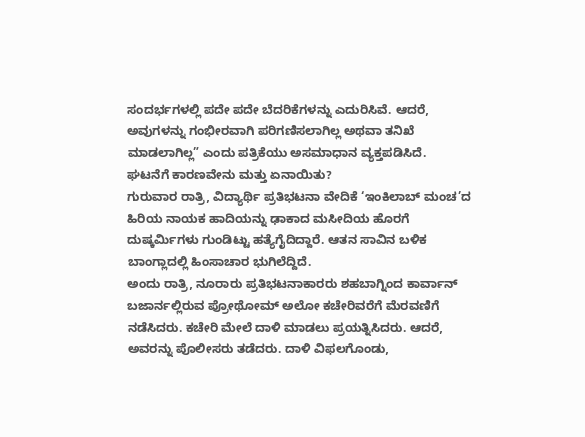ಸಂದರ್ಭಗಳಲ್ಲಿ ಪದೇ ಪದೇ ಬೆದರಿಕೆಗಳನ್ನು ಎದುರಿಸಿವೆ. ಆದರೆ, ಅವುಗಳನ್ನು ಗಂಭೀರವಾಗಿ ಪರಿಗಣಿಸಲಾಗಿಲ್ಲ ಅಥವಾ ತನಿಖೆ ಮಾಡಲಾಗಿಲ್ಲ” ಎಂದು ಪತ್ರಿಕೆಯು ಅಸಮಾಧಾನ ವ್ಯಕ್ತಪಡಿಸಿದೆ.
ಘಟನೆಗೆ ಕಾರಣವೇನು ಮತ್ತು ಏನಾಯಿತು?
ಗುರುವಾರ ರಾತ್ರಿ, ವಿದ್ಯಾರ್ಥಿ ಪ್ರತಿಭಟನಾ ವೇದಿಕೆ ‘ಇಂಕಿಲಾಬ್ ಮಂಚ’ದ ಹಿರಿಯ ನಾಯಕ ಹಾದಿಯನ್ನು ಢಾಕಾದ ಮಸೀದಿಯ ಹೊರಗೆ ದುಷ್ಕರ್ಮಿಗಳು ಗುಂಡಿಟ್ಟು ಹತ್ಯೆಗೈದಿದ್ದಾರೆ. ಆತನ ಸಾವಿನ ಬಳಿಕ ಬಾಂಗ್ಲಾದಲ್ಲಿ ಹಿಂಸಾಚಾರ ಭುಗಿಲೆದ್ದಿದೆ.
ಅಂದು ರಾತ್ರಿ, ನೂರಾರು ಪ್ರತಿಭಟನಾಕಾರರು ಶಹಬಾಗ್ನಿಂದ ಕಾರ್ವಾನ್ ಬಜಾರ್ನಲ್ಲಿರುವ ಪ್ರೋಥೋಮ್ ಅಲೋ ಕಚೇರಿವರೆಗೆ ಮೆರವಣಿಗೆ ನಡೆಸಿದರು. ಕಚೇರಿ ಮೇಲೆ ದಾಳಿ ಮಾಡಲು ಪ್ರಯತ್ನಿಸಿದರು. ಆದರೆ, ಅವರನ್ನು ಪೊಲೀಸರು ತಡೆದರು. ದಾಳಿ ವಿಫಲಗೊಂಡು,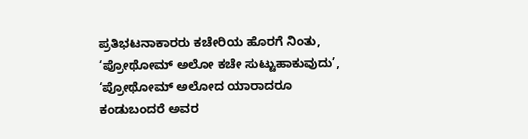ಪ್ರತಿಭಟನಾಕಾರರು ಕಚೇರಿಯ ಹೊರಗೆ ನಿಂತು, ‘ಪ್ರೋಥೋಮ್ ಅಲೋ ಕಚೇ ಸುಟ್ಟುಹಾಕುವುದು’, ‘ಪ್ರೋಥೋಮ್ ಅಲೋದ ಯಾರಾದರೂ ಕಂಡುಬಂದರೆ ಅವರ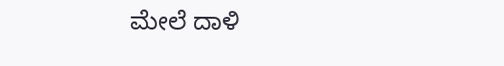ಮೇಲೆ ದಾಳಿ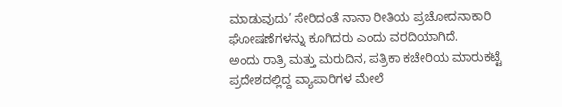ಮಾಡುವುದು’ ಸೇರಿದಂತೆ ನಾನಾ ರೀತಿಯ ಪ್ರಚೋದನಾಕಾರಿ ಘೋಷಣೆಗಳನ್ನು ಕೂಗಿದರು ಎಂದು ವರದಿಯಾಗಿದೆ.
ಅಂದು ರಾತ್ರಿ ಮತ್ತು ಮರುದಿನ, ಪತ್ರಿಕಾ ಕಚೇರಿಯ ಮಾರುಕಟ್ಟೆ ಪ್ರದೇಶದಲ್ಲಿದ್ದ ವ್ಯಾಪಾರಿಗಳ ಮೇಲೆ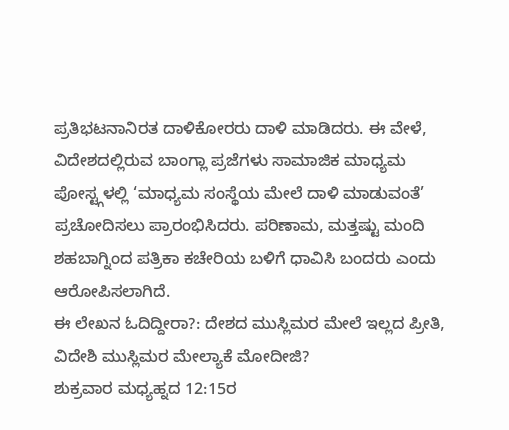ಪ್ರತಿಭಟನಾನಿರತ ದಾಳಿಕೋರರು ದಾಳಿ ಮಾಡಿದರು. ಈ ವೇಳೆ, ವಿದೇಶದಲ್ಲಿರುವ ಬಾಂಗ್ಲಾ ಪ್ರಜೆಗಳು ಸಾಮಾಜಿಕ ಮಾಧ್ಯಮ ಪೋಸ್ಟ್ಗಳಲ್ಲಿ ‘ಮಾಧ್ಯಮ ಸಂಸ್ಥೆಯ ಮೇಲೆ ದಾಳಿ ಮಾಡುವಂತೆ’ ಪ್ರಚೋದಿಸಲು ಪ್ರಾರಂಭಿಸಿದರು. ಪರಿಣಾಮ, ಮತ್ತಷ್ಟು ಮಂದಿ ಶಹಬಾಗ್ನಿಂದ ಪತ್ರಿಕಾ ಕಚೇರಿಯ ಬಳಿಗೆ ಧಾವಿಸಿ ಬಂದರು ಎಂದು ಆರೋಪಿಸಲಾಗಿದೆ.
ಈ ಲೇಖನ ಓದಿದ್ದೀರಾ?: ದೇಶದ ಮುಸ್ಲಿಮರ ಮೇಲೆ ಇಲ್ಲದ ಪ್ರೀತಿ, ವಿದೇಶಿ ಮುಸ್ಲಿಮರ ಮೇಲ್ಯಾಕೆ ಮೋದೀಜಿ?
ಶುಕ್ರವಾರ ಮಧ್ಯಹ್ನದ 12:15ರ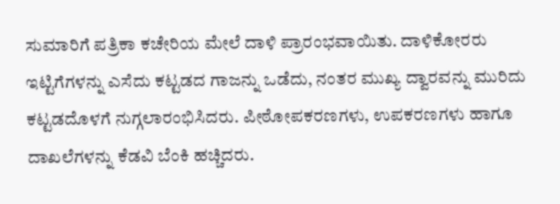ಸುಮಾರಿಗೆ ಪತ್ರಿಕಾ ಕಚೇರಿಯ ಮೇಲೆ ದಾಳಿ ಪ್ರಾರಂಭವಾಯಿತು. ದಾಳಿಕೋರರು ಇಟ್ಟಿಗೆಗಳನ್ನು ಎಸೆದು ಕಟ್ಟಡದ ಗಾಜನ್ನು ಒಡೆದು, ನಂತರ ಮುಖ್ಯ ದ್ವಾರವನ್ನು ಮುರಿದು ಕಟ್ಟಡದೊಳಗೆ ನುಗ್ಗಲಾರಂಭಿಸಿದರು. ಪೀಠೋಪಕರಣಗಳು, ಉಪಕರಣಗಳು ಹಾಗೂ ದಾಖಲೆಗಳನ್ನು ಕೆಡವಿ ಬೆಂಕಿ ಹಚ್ಚಿದರು.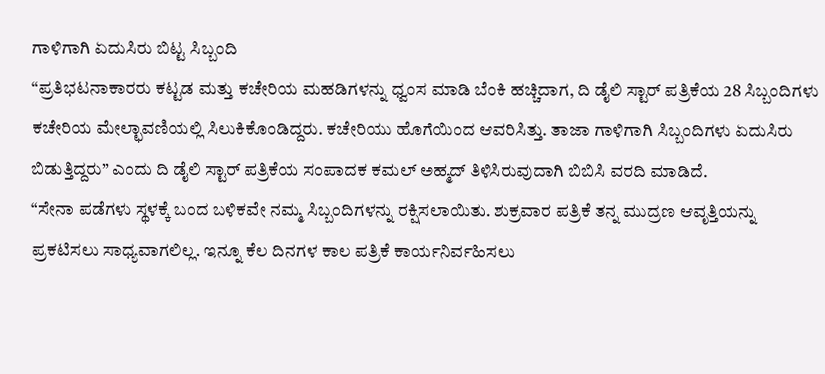ಗಾಳಿಗಾಗಿ ಏದುಸಿರು ಬಿಟ್ಟ ಸಿಬ್ಬಂದಿ
“ಪ್ರತಿಭಟನಾಕಾರರು ಕಟ್ಟಡ ಮತ್ತು ಕಚೇರಿಯ ಮಹಡಿಗಳನ್ನು ಧ್ವಂಸ ಮಾಡಿ ಬೆಂಕಿ ಹಚ್ಚಿದಾಗ, ದಿ ಡೈಲಿ ಸ್ಟಾರ್ ಪತ್ರಿಕೆಯ 28 ಸಿಬ್ಬಂದಿಗಳು ಕಚೇರಿಯ ಮೇಲ್ಛಾವಣಿಯಲ್ಲಿ ಸಿಲುಕಿಕೊಂಡಿದ್ದರು. ಕಚೇರಿಯು ಹೊಗೆಯಿಂದ ಆವರಿಸಿತ್ತು. ತಾಜಾ ಗಾಳಿಗಾಗಿ ಸಿಬ್ಬಂದಿಗಳು ಏದುಸಿರು ಬಿಡುತ್ತಿದ್ದರು” ಎಂದು ದಿ ಡೈಲಿ ಸ್ಟಾರ್ ಪತ್ರಿಕೆಯ ಸಂಪಾದಕ ಕಮಲ್ ಅಹ್ಮದ್ ತಿಳಿಸಿರುವುದಾಗಿ ಬಿಬಿಸಿ ವರದಿ ಮಾಡಿದೆ.
“ಸೇನಾ ಪಡೆಗಳು ಸ್ಥಳಕ್ಕೆ ಬಂದ ಬಳಿಕವೇ ನಮ್ಮ ಸಿಬ್ಬಂದಿಗಳನ್ನು ರಕ್ಷಿಸಲಾಯಿತು. ಶುಕ್ರವಾರ ಪತ್ರಿಕೆ ತನ್ನ ಮುದ್ರಣ ಆವೃತ್ತಿಯನ್ನು ಪ್ರಕಟಿಸಲು ಸಾಧ್ಯವಾಗಲಿಲ್ಲ. ಇನ್ನೂ ಕೆಲ ದಿನಗಳ ಕಾಲ ಪತ್ರಿಕೆ ಕಾರ್ಯನಿರ್ವಹಿಸಲು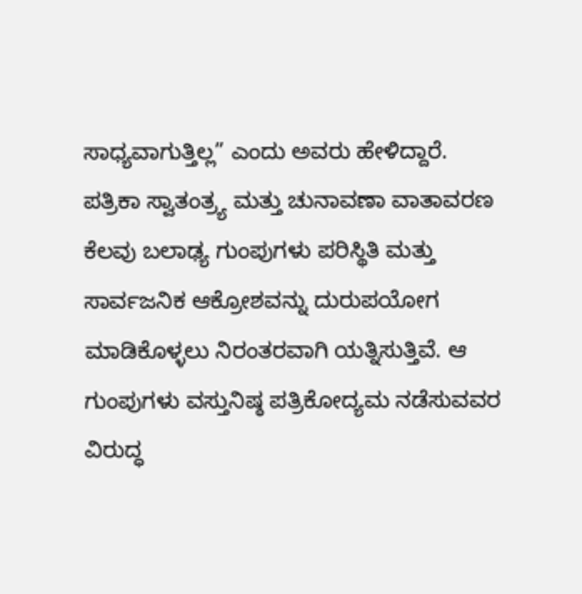ಸಾಧ್ಯವಾಗುತ್ತಿಲ್ಲ” ಎಂದು ಅವರು ಹೇಳಿದ್ದಾರೆ.
ಪತ್ರಿಕಾ ಸ್ವಾತಂತ್ರ್ಯ ಮತ್ತು ಚುನಾವಣಾ ವಾತಾವರಣ
ಕೆಲವು ಬಲಾಢ್ಯ ಗುಂಪುಗಳು ಪರಿಸ್ಥಿತಿ ಮತ್ತು ಸಾರ್ವಜನಿಕ ಆಕ್ರೋಶವನ್ನು ದುರುಪಯೋಗ ಮಾಡಿಕೊಳ್ಳಲು ನಿರಂತರವಾಗಿ ಯತ್ನಿಸುತ್ತಿವೆ. ಆ ಗುಂಪುಗಳು ವಸ್ತುನಿಷ್ಠ ಪತ್ರಿಕೋದ್ಯಮ ನಡೆಸುವವರ ವಿರುದ್ಧ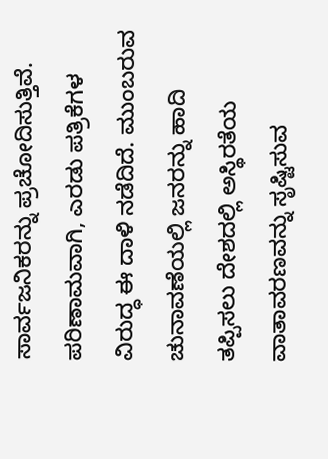ಸಾರ್ವಜನಿಕರನ್ನು ಪ್ರಚೋದಿಸುತ್ತಿವೆ. ಪರಿಣಾಮವಾಗಿ, ಎರಡು ಪತ್ರಿಕೆಗಳ ವಿರುದ್ಧ ಈ ದಾಳಿ ನಡೆದಿದೆ. ಮುಂಬರುವ ಚುನಾವಣೆಯಲ್ಲಿ ಜನರನ್ನು ಹಾದಿ ತಪ್ಪಿಸಲು ದೇಶದಲ್ಲಿ ಅಸ್ಥಿರತೆಯ ವಾತಾವರಣವನ್ನು ಸೃಷ್ಟಿಸುವ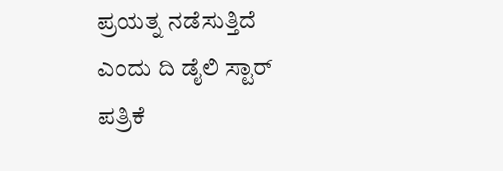ಪ್ರಯತ್ನ ನಡೆಸುತ್ತಿದೆ ಎಂದು ದಿ ಡೈಲಿ ಸ್ಟಾರ್ ಪತ್ರಿಕೆ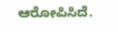ಆರೋಪಿಸಿದೆ.